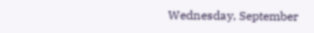Wednesday, September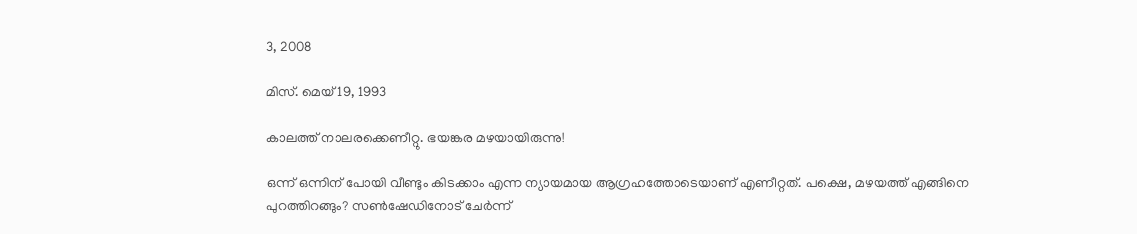3, 2008

മിസ്. മെയ് 19, 1993

കാലത്ത് നാലരക്കെണീറ്റു. ഭയങ്കര മഴയായിരുന്നു!

ഒന്ന് ഒന്നിന് പോയി വീണ്ടും കിടക്കാം എന്ന ന്യായമായ ആഗ്രഹത്തോടെയാണ് എണീറ്റത്. പക്ഷെ, മഴയത്ത് എങ്ങിനെ പുറത്തിറങ്ങും? സണ്‍ഷേഡിനോട് ചേര്‍ന്ന്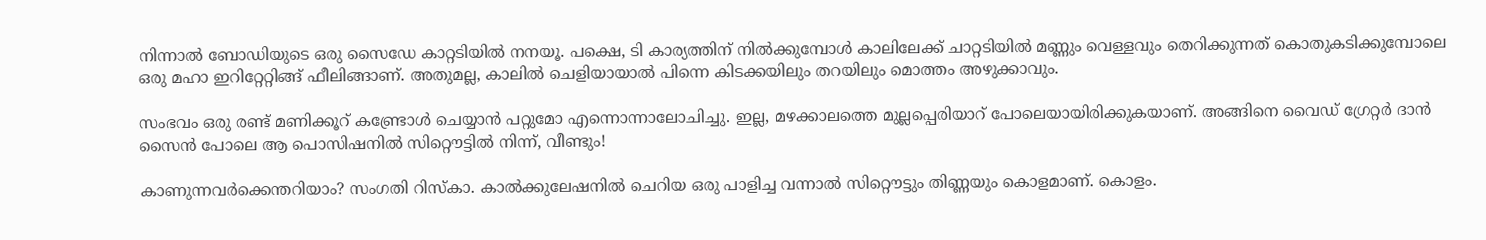നിന്നാല്‍ ബോഡിയുടെ ഒരു സൈഡേ കാറ്റടിയില്‍ നനയൂ. പക്ഷെ, ടി കാര്യത്തിന് നില്‍ക്കുമ്പോള്‍ കാലിലേക്ക് ചാറ്റടിയില്‍ മണ്ണും വെള്ളവും തെറിക്കുന്നത് കൊതുകടിക്കുമ്പോലെ ഒരു മഹാ ഇറിറ്റേറ്റിങ്ങ് ഫീലിങ്ങാണ്. അതുമല്ല, കാലില്‍ ചെളിയായാല്‍ പിന്നെ കിടക്കയിലും തറയിലും മൊത്തം അഴുക്കാവും.

സംഭവം ഒരു രണ്ട് മണിക്കൂറ് കണ്ട്രോള്‍ ചെയ്യാന്‍ പറ്റുമോ എന്നൊന്നാലോചിച്ചു. ഇല്ല, മഴക്കാലത്തെ മുല്ലപ്പെരിയാറ് പോലെയായിരിക്കുകയാണ്. അങ്ങിനെ വൈഡ് ഗ്രേറ്റര്‍ ദാന്‍ സൈന്‍ പോലെ ആ പൊസിഷനില്‍ സിറ്റൌട്ടില്‍ നിന്ന്, വീണ്ടും!

കാണുന്നവര്‍ക്കെന്തറിയാം? സംഗതി റിസ്കാ. കാല്‍ക്കുലേഷനില്‍ ചെറിയ ഒരു പാളിച്ച വന്നാല്‍ സിറ്റൌട്ടും തിണ്ണയും കൊളമാണ്. കൊളം.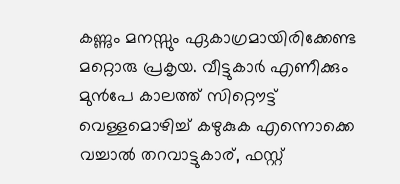കണ്ണും മനസ്സും ഏകാഗ്രമായിരിക്കേണ്ട മറ്റൊരു പ്രകൃയ. വീട്ടുകാര്‍ എണീക്കും മുന്‍പേ കാലത്ത് സിറ്റൌട്ട് വെള്ളമൊഴിച്ച് കഴുകുക എന്നൊക്കെ വച്ചാല്‍ തറവാട്ടുകാര്, ഫസ്റ്റ്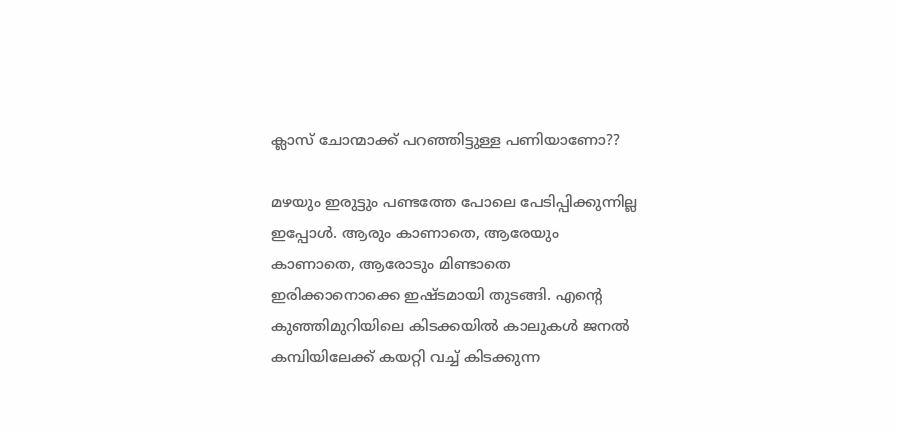ക്ലാസ് ചോന്മാക്ക് പറഞ്ഞിട്ടുള്ള പണിയാണോ??

മഴയും ഇരുട്ടും പണ്ടത്തേ പോലെ പേടിപ്പിക്കുന്നില്ല ഇപ്പോള്‍. ആരും കാണാതെ, ആരേയും കാണാതെ, ആരോടും മിണ്ടാതെ ഇരിക്കാനൊക്കെ ഇഷ്ടമായി തുടങ്ങി. എന്റെ കുഞ്ഞിമുറിയിലെ കിടക്കയില്‍ കാലുകള്‍ ജനല്‍ കമ്പിയിലേക്ക് കയറ്റി വച്ച് കിടക്കുന്ന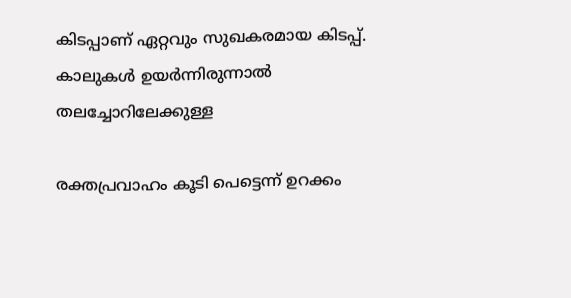കിടപ്പാണ് ഏറ്റവും സുഖകരമായ കിടപ്പ്. കാലുകള്‍ ഉയര്‍ന്നിരുന്നാല്‍ തലച്ചോറിലേക്കുള്ള

രക്തപ്രവാഹം കൂടി പെട്ടെന്ന് ഉറക്കം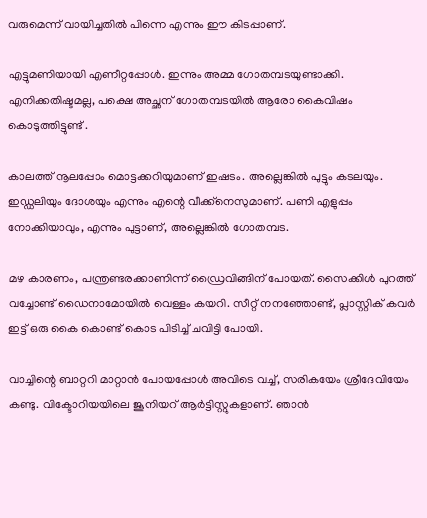വരുമെന്ന് വായിച്ചതില്‍ പിന്നെ എന്നും ഈ കിടപ്പാണ്.

എട്ടുമണിയായി എണീറ്റപ്പോള്‍. ഇന്നും അമ്മ ഗോതമ്പടയുണ്ടാക്കി. എനിക്കതിഷ്ടമല്ല, പക്ഷെ അച്ഛന് ഗോതമ്പടയില്‍ ആരോ കൈവിഷം കൊടുത്തിട്ടുണ്ട് .

കാലത്ത് നൂലപ്പോം മൊട്ടക്കറിയുമാണ് ഇഷടം. അല്ലെങ്കില്‍ പുട്ടും കടലയും. ഇഡ്ഡലിയും ദോശയും എന്നും എന്റെ വീക്ക്നെസുമാണ്. പണി എളുപ്പം നോക്കിയാവും, എന്നും പുട്ടാണ്, അല്ലെങ്കില്‍ ഗോതമ്പട.

മഴ കാരണം, പന്ത്രണ്ടരക്കാണിന്ന് ഡ്രൈവിങ്ങിന് പോയത്. സൈക്കിള്‍ പുറത്ത് വച്ചോണ്ട് ഡൈനാമോയില്‍ വെള്ളം കയറി. സീറ്റ് നനഞ്ഞോണ്ട്, പ്ലാസ്റ്റിക് കവര്‍ ഇട്ട് ഒരു കൈ കൊണ്ട് കൊട പിടിച്ച് ചവിട്ടി പോയി.

വാച്ചിന്റെ ബാറ്ററി മാറ്റാന്‍ പോയപ്പോള്‍ അവിടെ വച്ച്, സരികയേം ശ്രീദേവിയേം കണ്ടു. വിക്ടോറിയയിലെ ജൂനിയറ് ആര്‍ട്ടിസ്റ്റുകളാണ്. ഞാന്‍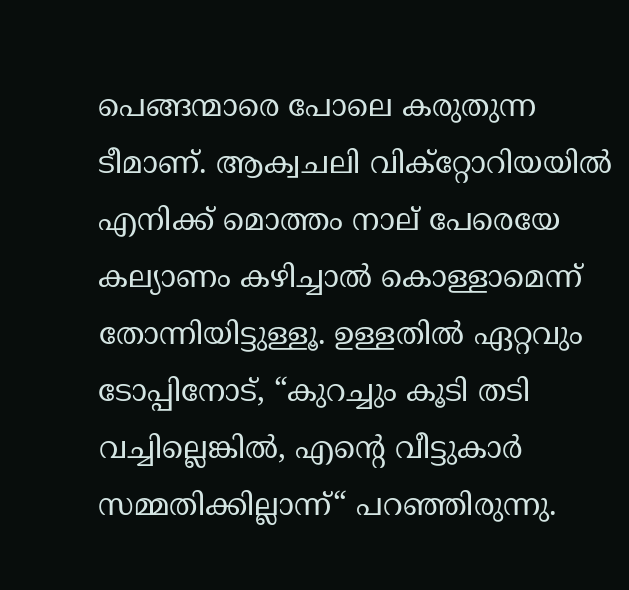പെങ്ങന്മാരെ പോലെ കരുതുന്ന ടീമാണ്. ആക്വചലി വിക്റ്റോറിയയില്‍ എനിക്ക് മൊത്തം നാല് പേരെയേ കല്യാണം കഴിച്ചാല്‍ കൊള്ളാമെന്ന് തോന്നിയിട്ടുള്ളൂ. ഉള്ളതില്‍ ഏറ്റവും ടോപ്പിനോട്, “കുറച്ചും കൂടി തടി വച്ചില്ലെങ്കില്‍, എന്റെ വീട്ടുകാര്‍ സമ്മതിക്കില്ലാന്ന്“ പറഞ്ഞിരുന്നു.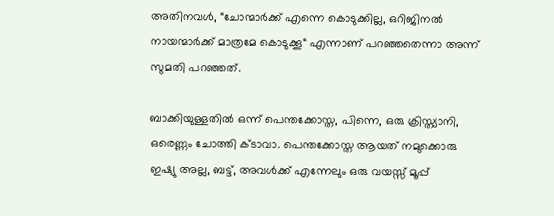അതിനവള്‍, “ചോന്മാര്‍ക്ക് എന്നെ കൊടുക്കില്ല, ഒറിജിനല്‍ നായന്മാര്‍ക്ക് മാത്രമേ കൊടുക്കൂ“ എന്നാണ് പറഞ്ഞതെന്നാ അന്ന് സുമതി പറഞ്ഞത്.

ബാക്കിയുള്ളതില്‍ ഒന്ന് പെന്തക്കോസ്ത, പിന്നെ, ഒരു ക്രിസ്ത്യാനി, ഒരെണ്ണം ചോത്തി ക്ടാവാ. പെന്തക്കോസ്ത ആയത് നമുക്കൊരു ഇഷ്യു അല്ല, ബട്ട്, അവള്‍ക്ക് എന്നേലും ഒരു വയസ്സ് മൂപ്പ്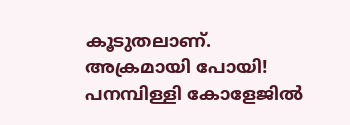കൂടുതലാണ്. അക്രമായി പോയി! പനമ്പിള്ളി കോളേജില്‍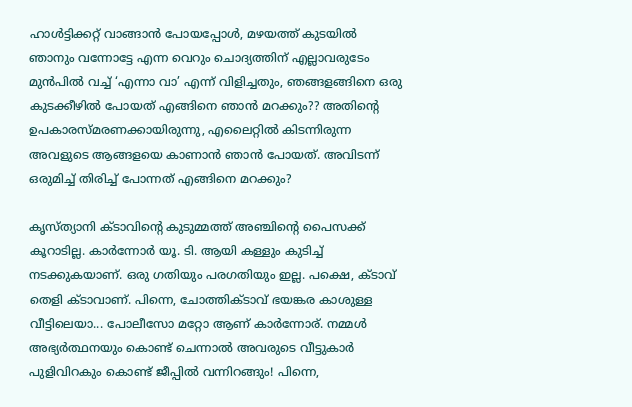ഹാള്‍ട്ടിക്കറ്റ് വാങ്ങാന്‍ പോയപ്പോള്‍, മഴയത്ത് കുടയില്‍ ഞാനും വന്നോട്ടേ എന്ന വെറും ചൊദ്യത്തിന് എല്ലാവരുടേം മുന്‍പില്‍ വച്ച് ‘എന്നാ വാ’ എന്ന് വിളിച്ചതും, ഞങ്ങളങ്ങിനെ ഒരു കുടക്കീഴില്‍ പോയത് എങ്ങിനെ ഞാന്‍ മറക്കും?? അതിന്റെ ഉപകാരസ്മരണക്കായിരുന്നു, എലൈറ്റില്‍ കിടന്നിരുന്ന അവളുടെ ആങ്ങളയെ കാണാന്‍ ഞാന്‍ പോയത്. അവിടന്ന് ഒരുമിച്ച് തിരിച്ച് പോന്നത് എങ്ങിനെ മറക്കും?

കൃസ്ത്യാനി ക്ടാവിന്റെ കുടുമ്മത്ത് അഞ്ചിന്റെ പൈസക്ക് കൂറാടില്ല. കാര്‍ന്നോര്‍ യൂ. ടി. ആയി കള്ളും കുടിച്ച് നടക്കുകയാണ്. ഒരു ഗതിയും പരഗതിയും ഇല്ല. പക്ഷെ, ക്ടാവ് തെളി ക്ടാവാണ്. പിന്നെ, ചോത്തിക്ടാവ് ഭയങ്കര കാശുള്ള വീട്ടിലെയാ... പോലീസോ മറ്റോ ആണ് കാര്‍ന്നോര്. നമ്മള്‍ അഭ്യര്‍ത്ഥനയും കൊണ്ട് ചെന്നാല്‍ അവരുടെ വീട്ടുകാര്‍ പുളിവിറകും കൊണ്ട് ജീപ്പില്‍ വന്നിറങ്ങും! പിന്നെ,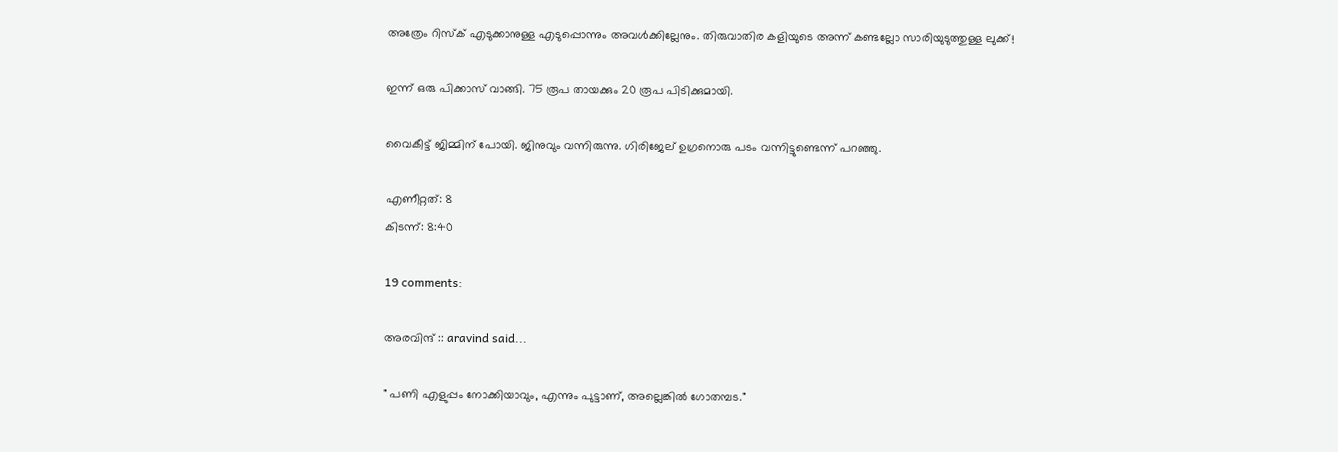അത്രേം റിസ്ക് എടുക്കാനുള്ള എടുപ്പൊന്നും അവള്‍ക്കില്ലേനും. തിരുവാതിര കളിയുടെ അന്ന് കണ്ടല്ലോ സാരിയുടുത്തുള്ള ലുക്ക്!

ഇന്ന് ഒരു പിക്കാസ് വാങ്ങി. 75 രൂപ തായക്കും 20 രൂപ പിടിക്കുമായി.

വൈകീട്ട് ജിമ്മിന് പോയി. ജിനുവും വന്നിരുന്നു. ഗിരിജേല് ഉഗ്രനൊരു പടം വന്നിട്ടുണ്ടെന്ന് പറഞ്ഞു.

എണീറ്റത്: 8
കിടന്ന്: 8:40

19 comments:

അരവിന്ദ് :: aravind said...

" പണി എളുപ്പം നോക്കിയാവും, എന്നും പുട്ടാണ്, അല്ലെങ്കില്‍ ഗോതമ്പട."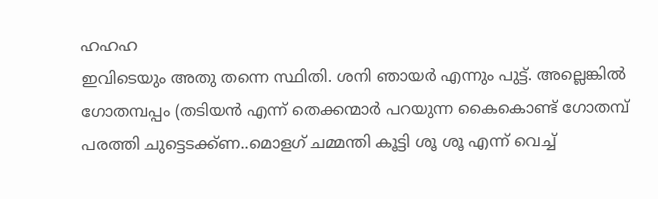ഹഹഹ
ഇവിടെയും അതു തന്നെ സ്ഥിതി. ശനി ഞായര്‍ എന്നും പുട്ട്. അല്ലെങ്കില്‍ ഗോതമ്പപ്പം (തടിയന്‍ എന്ന് തെക്കന്മാര്‍ പറയുന്ന കൈകൊണ്ട് ഗോതമ്പ് പരത്തി ചുട്ടെടക്ക്‌ണ..മൊളഗ് ചമ്മന്തി കൂട്ടി ശൂ ശൂ എന്ന് വെച്ച്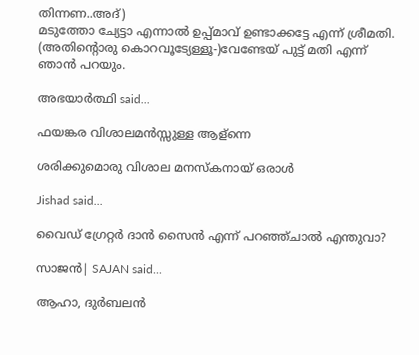തിന്നണ..അദ്)
മടുത്തോ ച്യേട്ടാ എന്നാല്‍ ഉപ്പ്‌മാവ് ഉണ്ടാക്കട്ടേ എന്ന് ശ്രീമതി. (അതിന്റൊരു കൊറവൂട്യേള്ളൂ-)വേണ്ടേയ് പുട്ട് മതി എന്ന് ഞാന്‍ പറയും.

അഭയാര്‍ത്ഥി said...

ഫയങ്കര വിശാലമന്‍സ്സുള്ള ആള്‌ന്നെ

ശരിക്കുമൊരു വിശാല മനസ്കനായ്‌ ഒരാള്‍

Jishad said...

വൈഡ് ഗ്രേറ്റര്‍ ദാന്‍ സൈന്‍ എന്ന് പറഞ്ഞ്ചാല്‍ എന്തുവാ?

സാജന്‍| SAJAN said...

ആഹാ, ദുര്‍ബലന്‍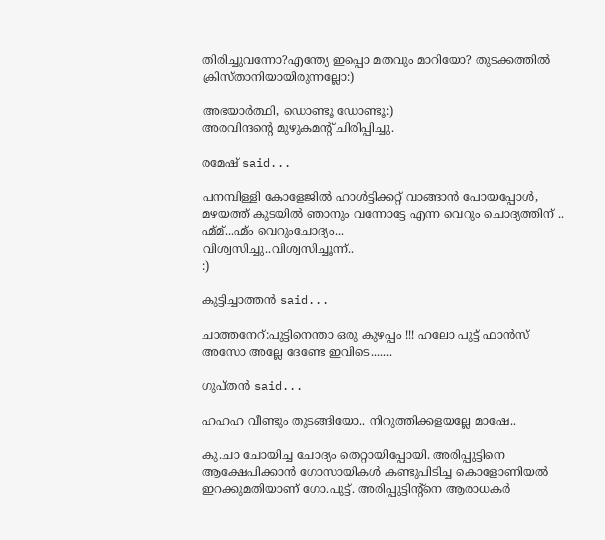തിരിച്ചുവന്നോ?എന്ത്യേ ഇപ്പൊ മതവും മാറിയോ? തുടക്കത്തില്‍ ക്രിസ്താനിയായിരുന്നല്ലോ:)

അഭയാര്‍ത്ഥി, ഡൊണ്ടൂ ഡോണ്ടൂ:)
അരവിന്ദന്റെ മുഴുകമന്റ് ചിരിപ്പിച്ചു.

രമേഷ് said...

പനമ്പിള്ളി കോളേജില്‍ ഹാള്‍ട്ടിക്കറ്റ് വാങ്ങാന്‍ പോയപ്പോള്‍, മഴയത്ത് കുടയില്‍ ഞാനും വന്നോട്ടേ എന്ന വെറും ചൊദ്യത്തിന് ..
ഹ്മ്മ്...ഹ്മ്ം വെറുംചോദ്യം...
വിശ്വസിച്ചു..വിശ്വസിച്ചൂ‍ന്ന്..
:)

കുട്ടിച്ചാത്തന്‍ said...

ചാത്തനേറ്:പുട്ടിനെന്താ ഒരു കുഴപ്പം !!! ഹലോ പുട്ട് ഫാന്‍സ് അസോ അല്ലേ ദേണ്ടേ ഇവിടെ.......

ഗുപ്തന്‍ said...

ഹഹഹ വീണ്ടും തുടങ്ങിയോ.. നിറുത്തിക്കളയല്ലേ മാഷേ..

കു.ചാ ചോയിച്ച ചോദ്യം തെറ്റായിപ്പോയി. അരിപ്പുട്ടിനെ ആക്ഷേപിക്കാന്‍ ഗോസായികള്‍ കണ്ടുപിടിച്ച കൊളോണിയല്‍ ഇറക്കുമതിയാണ് ഗോ.പുട്ട്. അരിപ്പുട്ടിന്റ്നെ ആരാധകര്‍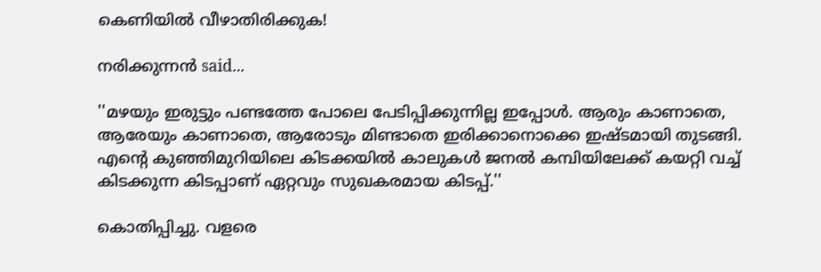കെണിയില്‍ വീഴാതിരിക്കുക!

നരിക്കുന്നൻ said...

''മഴയും ഇരുട്ടും പണ്ടത്തേ പോലെ പേടിപ്പിക്കുന്നില്ല ഇപ്പോള്‍. ആരും കാണാതെ, ആരേയും കാണാതെ, ആരോടും മിണ്ടാതെ ഇരിക്കാനൊക്കെ ഇഷ്ടമായി തുടങ്ങി. എന്റെ കുഞ്ഞിമുറിയിലെ കിടക്കയില്‍ കാലുകള്‍ ജനല്‍ കമ്പിയിലേക്ക് കയറ്റി വച്ച് കിടക്കുന്ന കിടപ്പാണ് ഏറ്റവും സുഖകരമായ കിടപ്പ്.''

കൊതിപ്പിച്ചു. വളരെ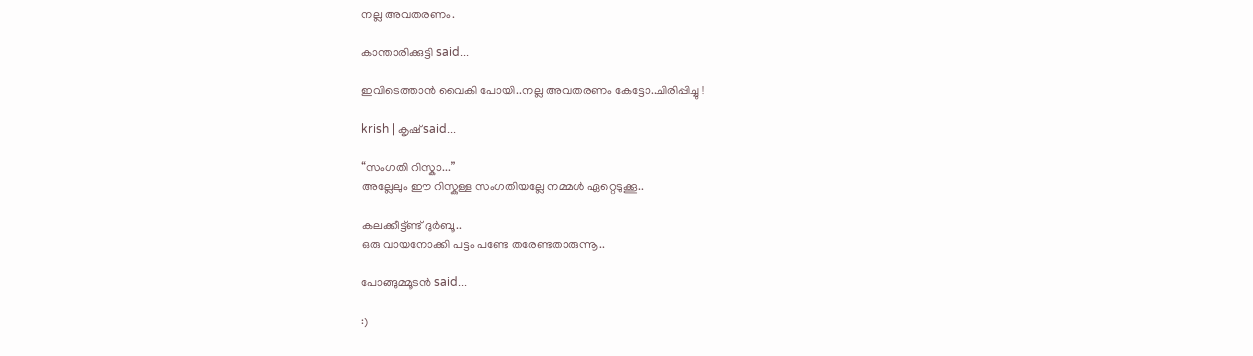നല്ല അവതരണം.

കാന്താരിക്കുട്ടി said...

ഇവിടെത്താന്‍ വൈകി പോയി..നല്ല അവതരണം കേട്ടോ..ചിരിപ്പിച്ചു !

krish | കൃഷ് said...

“സംഗതി റിസ്കാ...”
അല്ലേലും ഈ റിസ്കുള്ള സംഗതിയല്ലേ നമ്മള്‍ ഏറ്റെടുക്കൂ..

കലക്കീട്ട്ണ്ട് ദുര്‍ബൂ..
ഒരു വായനോക്കി പട്ടം പണ്ടേ തരേണ്ടതാരുന്നൂ..

പോങ്ങുമ്മൂടന്‍ said...

:)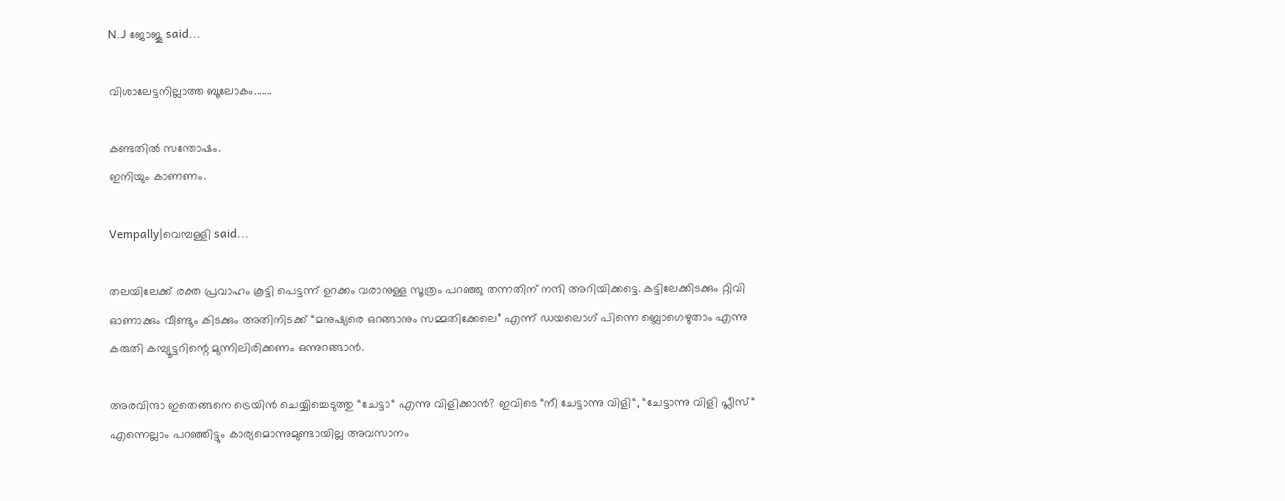N.J ജോജൂ said...

വിശാലേട്ടനില്ലാത്ത ബൂലോകം.......

കണ്ടതില്‍ സന്തോഷം.
ഇനിയും കാണണം.

Vempally|വെമ്പള്ളി said...

തലയിലേക്ക് രക്ത പ്രവാഹം കൂട്ടി പെട്ടന്ന് ഉറക്കം വരാനുള്ള സൂത്രം പറഞ്ഞു തന്നതിന് നന്ദി അറിയിക്കട്ടെ. കട്ടിലേക്കിടക്കും റ്റിവി ഓണാക്കും വീണ്ടും കിടക്കും അതിനിടക്ക് “മനുഷ്യരെ ഒറങ്ങാനും സമ്മതിക്കേലെ” എന്ന് ഡയലൊഗ് പിന്നെ ബ്ലൊഗെഴുതാം എന്നു കരുതി കമ്പ്യൂട്ടറിന്റെ മുന്നിലിരിക്കണം ഒന്നുറങ്ങാന്‍.

അരവിന്ദാ ഇതെങ്ങനെ ട്രെയിന്‍ ചെയ്യിച്ചെടുത്തു “ചേട്ടാ“ എന്നു വിളിക്കാന്‍? ഇവിടെ “നീ ചേട്ടാന്നു വിളി“, “ചേട്ടാന്നു വിളി പ്ലീസ്“ എന്നെല്ലാം പറഞ്ഞിട്ടും കാര്യമൊന്നുമുണ്ടായില്ല അവസാ‍നം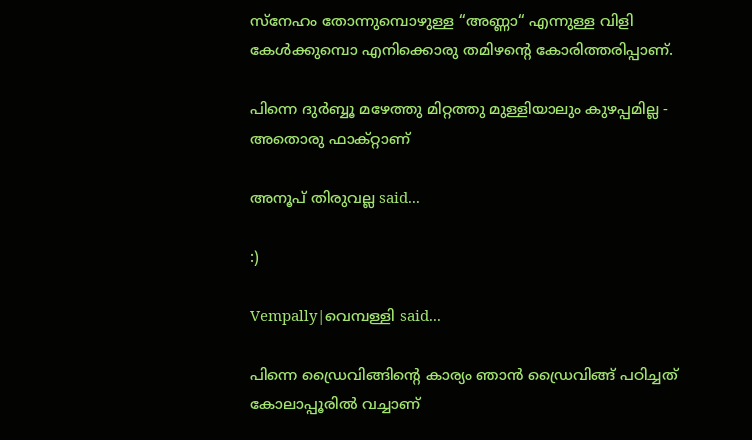സ്നേഹം തോന്നുമ്പൊഴുള്ള “അണ്ണാ“ എന്നുള്ള വിളി കേള്‍ക്കുമ്പൊ എനിക്കൊരു തമിഴന്റെ കോരിത്തരിപ്പാണ്.

പിന്നെ ദുര്‍ബ്ബൂ മഴേത്തു മിറ്റത്തു മുള്ളിയാലും കുഴപ്പമില്ല - അതൊരു ഫാക്റ്റാണ്

അനൂപ് തിരുവല്ല said...

:)

Vempally|വെമ്പള്ളി said...

പിന്നെ ഡ്രൈവിങ്ങിന്റെ കാര്യം ഞാന്‍ ഡ്രൈവിങ്ങ് പഠിച്ചത് കോലാപ്പൂരില്‍ വച്ചാണ്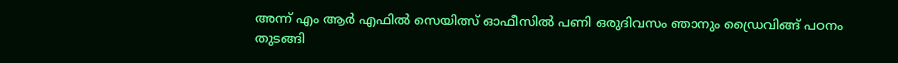അന്ന് എം ആര്‍ എഫില്‍ സെയിത്സ് ഓഫീസില്‍ പണി ഒരുദിവസം ഞാനും ഡ്രൈവിങ്ങ് പഠനം തുടങ്ങി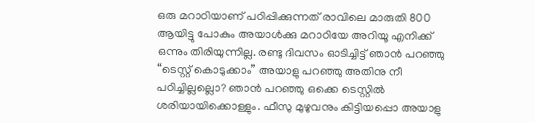ഒരു മറാഠിയാണ് പഠിപ്പിക്കുന്നത് രാവിലെ മാരുതി 800 ആയിട്ടു പോകും അയാള്‍ക്കു മറാഠിയേ അറിയൂ എനിക്ക് ഒന്നും തിരിയുന്നില്ല. രണ്ടു ദിവസം ഓടിച്ചിട്ട് ഞാന്‍ പറഞ്ഞു “ടെസ്റ്റ് കൊടുക്കാം” അയാളു പറഞ്ഞു അതിനു നീ പഠിച്ചില്ലല്ലൊ? ഞാന്‍ പറഞ്ഞു ഒക്കെ ടെസ്റ്റില്‍ ശരിയായിക്കൊള്ളും. ഫീസു മുഴുവനും കിട്ടിയപ്പൊ അയാ‍ളു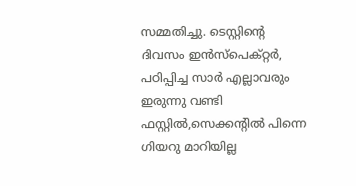സമ്മതിച്ചു. ടെസ്റ്റിന്റെ ദിവസം ഇന്‍സ്പെക്റ്റര്‍, പഠിപ്പിച്ച സാര്‍ എല്ലാവരും ഇരുന്നു വണ്ടി ഫസ്റ്റില്‍,സെക്കന്റില്‍ പിന്നെ ഗിയറു മാറിയില്ല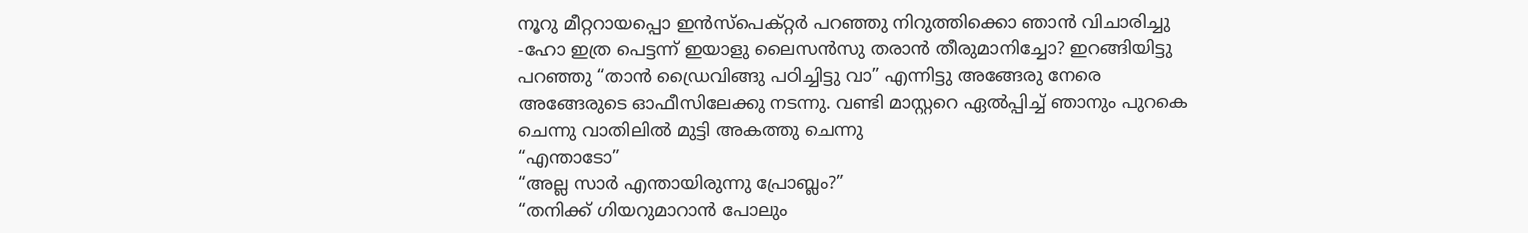നൂറു മീറ്ററായപ്പൊ ഇന്‍സ്പെക്റ്റര്‍ പറഞ്ഞു നിറുത്തിക്കൊ ഞാന്‍ വിചാരിച്ചു -ഹോ ഇത്ര പെട്ടന്ന് ഇയാളു ലൈസന്‍സു തരാന്‍ തീരുമാനിച്ചോ? ഇറങ്ങിയിട്ടു പറഞ്ഞു “താന്‍ ഡ്രൈവിങ്ങു പഠിച്ചിട്ടു വാ” എന്നിട്ടു അങ്ങേരു നേരെ അങ്ങേരുടെ ഓഫീസിലേക്കു നടന്നു. വണ്ടി മാസ്റ്ററെ ഏല്‍പ്പിച്ച് ഞാനും പുറകെ ചെന്നു വാതിലില്‍ മുട്ടി അകത്തു ചെന്നു
“എന്താടോ”
“അല്ല സാര്‍ എന്തായിരുന്നു പ്രോബ്ലം?”
“തനിക്ക് ഗിയറുമാറാന്‍ പോലും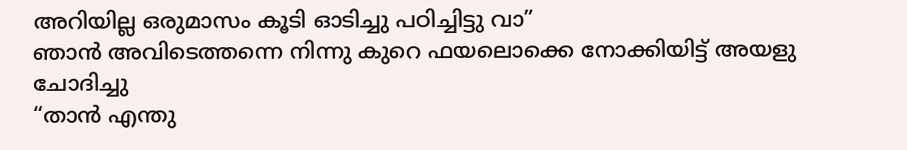അറിയില്ല ഒരുമാസം കൂടി ഓടിച്ചു പഠിച്ചിട്ടു വാ”
ഞാന്‍ അവിടെത്തന്നെ നിന്നു കുറെ ഫയലൊക്കെ നോക്കിയിട്ട് അയളു ചോദിച്ചു
“താന്‍ എന്തു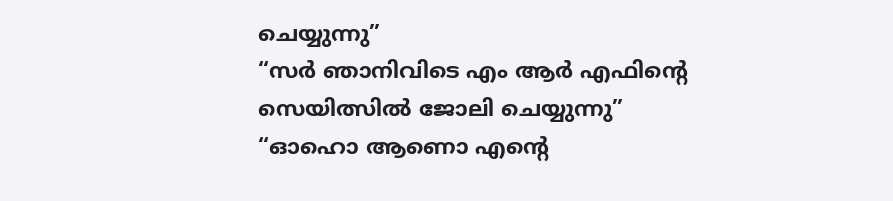ചെയ്യുന്നു”
“സര്‍ ഞാനിവിടെ എം ആര്‍ എഫിന്റെ സെയിത്സില്‍ ജോലി ചെയ്യുന്നു”
“ഓഹൊ ആണൊ എന്റെ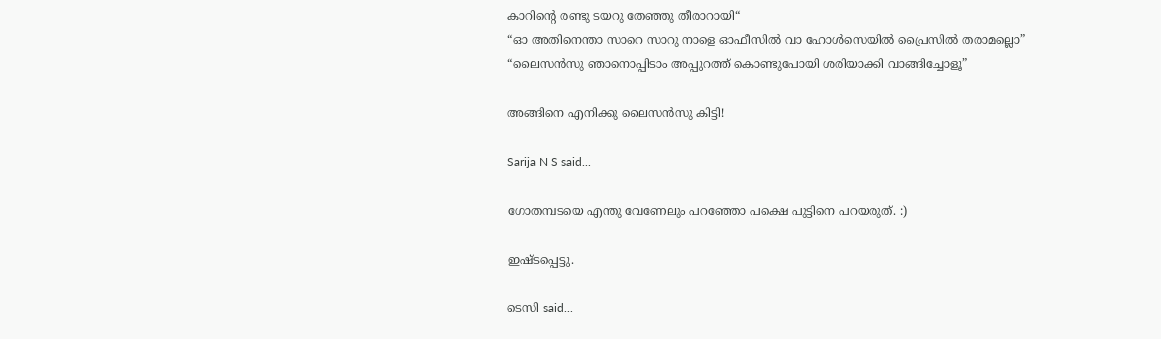കാറിന്റെ രണ്ടു ടയറു തേഞ്ഞു തീരാറായി“
“ഓ അതിനെന്താ സാറെ സാറു നാളെ ഓഫീസില്‍ വാ ഹോള്‍സെയില്‍ പ്രൈസില്‍ തരാമല്ലൊ”
“ലൈസന്‍സു ഞാനൊപ്പിടാം അപ്പുറത്ത് കൊണ്ടുപോയി ശരിയാക്കി വാങ്ങിച്ചോളൂ”

അങ്ങിനെ എനിക്കു ലൈസന്‍സു കിട്ടി!

Sarija N S said...

ഗോതമ്പടയെ എന്തു വേണേലും പറഞ്ഞോ പക്ഷെ പുട്ടിനെ പറയരുത്. :)

ഇഷ്ടപ്പെട്ടു.

ടെസി said...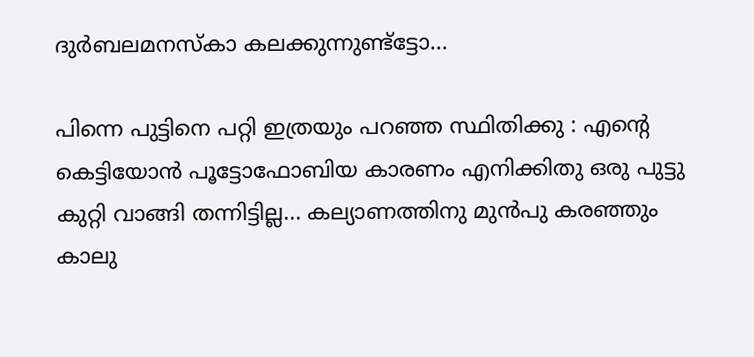ദുര്‍ബലമനസ്കാ കലക്കുന്നുണ്ട്ട്ടോ...

പിന്നെ പുട്ടിനെ പറ്റി ഇത്രയും പറഞ്ഞ സ്ഥിതിക്കു : എന്റെ കെട്ടിയോന്‍ പൂട്ടോഫോബിയ കാരണം എനിക്കിതു ഒരു പുട്ടു കുറ്റി വാങ്ങി തന്നിട്ടില്ല... കല്യാണത്തിനു മുന്‍പു കരഞ്ഞും കാലു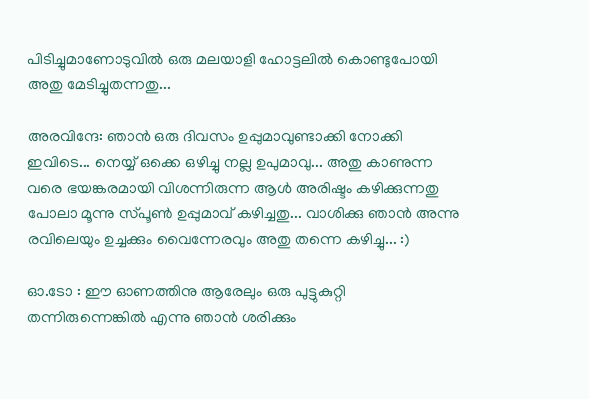പിടിച്ചുമാണോടുവില്‍ ഒരു മലയാളി ഹോട്ടലില്‍ കൊണ്ടുപോയി അതു മേടിച്ചുതന്നതു...

അരവിന്ദേ: ഞാന്‍ ഒരു ദിവസം ഉപ്പുമാവുണ്ടാക്കി നോക്കി ഇവിടെ... നെയ്യ് ഒക്കെ ഒഴിച്ചു നല്ല ഉപുമാവു... അതു കാണുന്ന വരെ ഭയങ്കരമായി വിശന്നിരുന്ന ആള്‍ അരിഷ്ടം കഴിക്കുന്നതു പോലാ മൂന്നു സ്പൂണ്‍ ഉപ്പുമാവ് കഴിച്ചതു... വാശിക്കു ഞാന്‍ അന്നു രവിലെയും ഉച്ചക്കും വൈന്നേരവും അതു തന്നെ കഴിച്ചു... :)

ഓ.ടോ : ഈ ഓണത്തിനു ആരേലും ഒരു പുട്ടുകുറ്റി തന്നിരുന്നെങ്കില്‍ എന്നു ഞാന്‍ ശരിക്കും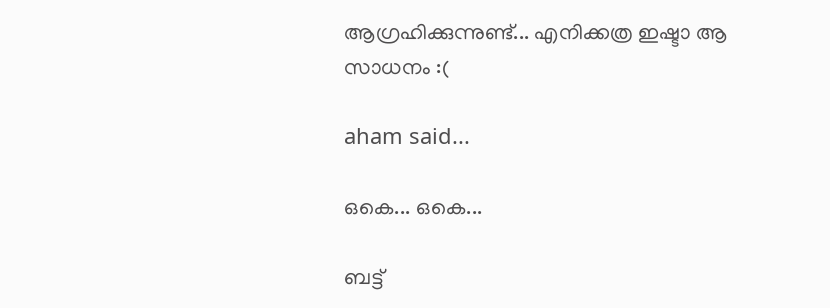ആഗ്രഹിക്കുന്നുണ്ട്... എനിക്കത്ര ഇഷ്ടാ ആ സാധനം :(

aham said...

ഒകെ... ഒകെ...

ബട്ട്‌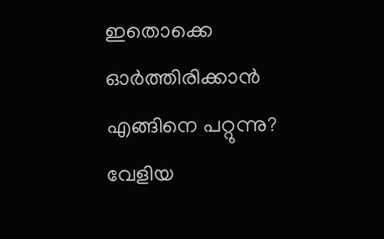ഇതൊക്കെ ഓര്‍ത്തിരിക്കാന്‍ എങ്ങിനെ പറ്റുന്നു? വേളിയ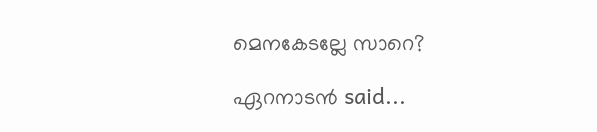മെനകേടല്ലേ സാറെ?

ഏറനാടന്‍ said...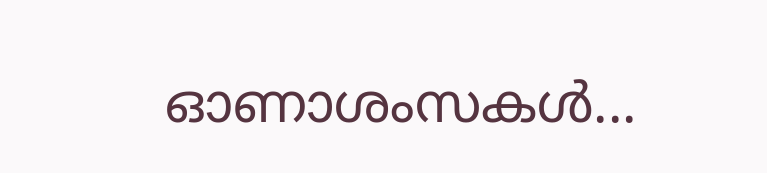ഓണാശംസകള്‍...